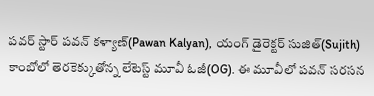పవర్ స్టార్ పవన్ కళ్యాణ్(Pawan Kalyan), యంగ్ డైరెక్టర్ సుజిత్(Sujith) కాంబోలో తెరకెక్కుతోన్న లేటెస్ట్ మూవీ ఓజీ(OG). ఈ మూవీలో పవన్ సరసన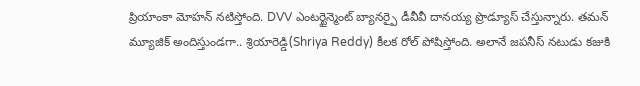ప్రియాంకా మోహన్ నటిస్తోంది. DVV ఎంటర్టైన్మెంట్ బ్యానర్పై డీవీవీ దానయ్య ప్రొడ్యూస్ చేస్తున్నారు. తమన్ మ్యూజిక్ అందిస్తుండగా.. శ్రియారెడ్డి(Shriya Reddy) కీలక రోల్ పోషిస్తోంది. అలానే జపనీస్ నటుడు కజుకి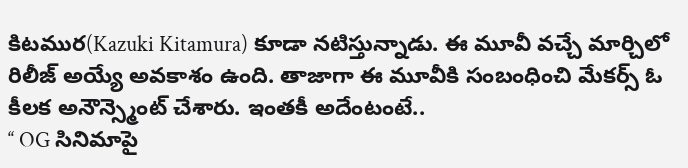కిటముర(Kazuki Kitamura) కూడా నటిస్తున్నాడు. ఈ మూవీ వచ్చే మార్చిలో రిలీజ్ అయ్యే అవకాశం ఉంది. తాజాగా ఈ మూవీకి సంబంధించి మేకర్స్ ఓ కీలక అనౌన్స్మెంట్ చేశారు. ఇంతకీ అదేంటంటే..
‘‘ OG సినిమాపై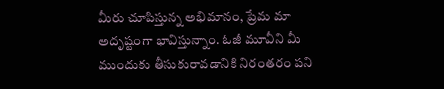మీరు చూపిస్తున్న అభిమానం, ప్రేమ మా అదృష్టంగా భావిస్తున్నాం. ఓజీ మూవీని మీ ముందుకు తీసుకురావడానికి నిరంతరం పని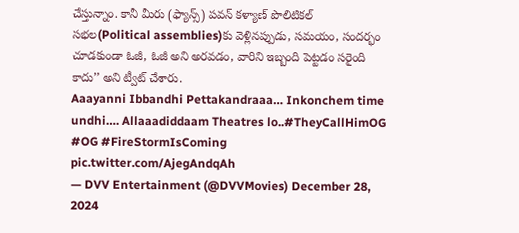చేస్తున్నాం. కానీ మీరు (ఫ్యాన్స్) పవన్ కళ్యాణ్ పొలిటికల్ సభల(Political assemblies)కు వెళ్లినప్పుడు, సమయం, సందర్భం చూడకుండా ఓజీ, ఓజీ అని అరవడం, వారిని ఇబ్బంది పెట్టడం సరైంది కాదు’’ అని ట్వీట్ చేశారు.
Aaayanni Ibbandhi Pettakandraaa… Inkonchem time undhi…. Allaaadiddaam Theatres lo..#TheyCallHimOG #OG #FireStormIsComing pic.twitter.com/AjegAndqAh
— DVV Entertainment (@DVVMovies) December 28, 2024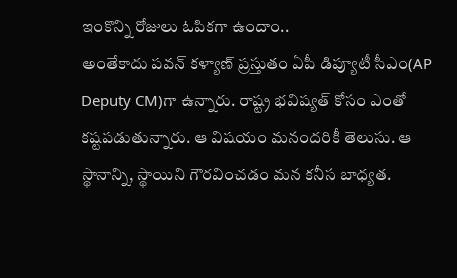ఇంకొన్ని రోజులు ఓపికగా ఉందాం..
అంతేకాదు పవన్ కళ్యాణ్ ప్రస్తుతం ఏపీ డిప్యూటీ సీఎం(AP Deputy CM)గా ఉన్నారు. రాష్ట్ర భవిష్యత్ కోసం ఎంతో కష్టపడుతున్నారు. ఆ విషయం మనందరికీ తెలుసు. ఆ స్థానాన్ని, స్థాయిని గౌరవించడం మన కనీస బాధ్యత.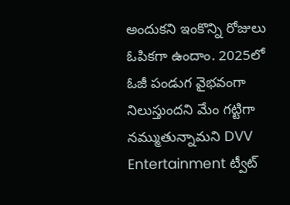అందుకని ఇంకొన్ని రోజులు ఓపికగా ఉందాం. 2025లో ఓజీ పండుగ వైభవంగా నిలుస్తుందని మేం గట్టిగా నమ్ముతున్నామని DVV Entertainment ట్వీట్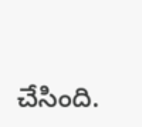చేసింది.